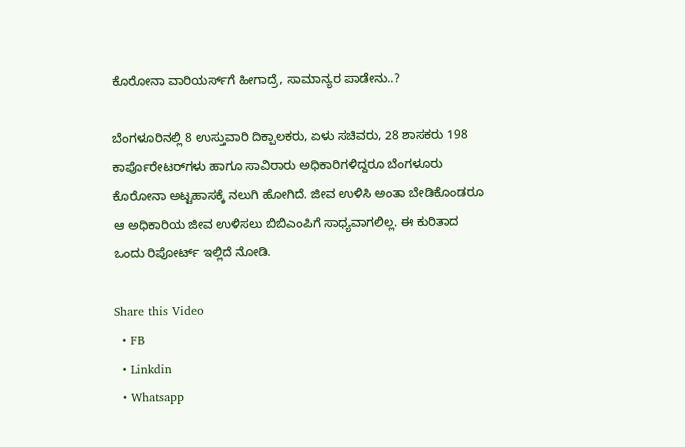ಕೊರೋನಾ ವಾರಿಯರ್ಸ್‌ಗೆ ಹೀಗಾದ್ರೆ, ಸಾಮಾನ್ಯರ ಪಾಡೇನು..?

ಬೆಂಗಳೂರಿನಲ್ಲಿ 8 ಉಸ್ತುವಾರಿ ದಿಕ್ಪಾಲಕರು, ಏಳು ಸಚಿವರು, 28 ಶಾಸಕರು 198 ಕಾರ್ಪೊರೇಟರ್‌ಗಳು ಹಾಗೂ ಸಾವಿರಾರು ಅಧಿಕಾರಿಗಳಿದ್ದರೂ ಬೆಂಗಳೂರು ಕೊರೋನಾ ಅಟ್ಟಹಾಸಕ್ಕೆ ನಲುಗಿ ಹೋಗಿದೆ. ಜೀವ ಉಳಿಸಿ ಅಂತಾ ಬೇಡಿಕೊಂಡರೂ ಆ ಅಧಿಕಾರಿಯ ಜೀವ ಉಳಿಸಲು ಬಿಬಿಎಂಪಿಗೆ ಸಾಧ್ಯವಾಗಲಿಲ್ಲ. ಈ ಕುರಿತಾದ ಒಂದು ರಿಪೋರ್ಟ್ ಇಲ್ಲಿದೆ ನೋಡಿ.

Share this Video
  • FB
  • Linkdin
  • Whatsapp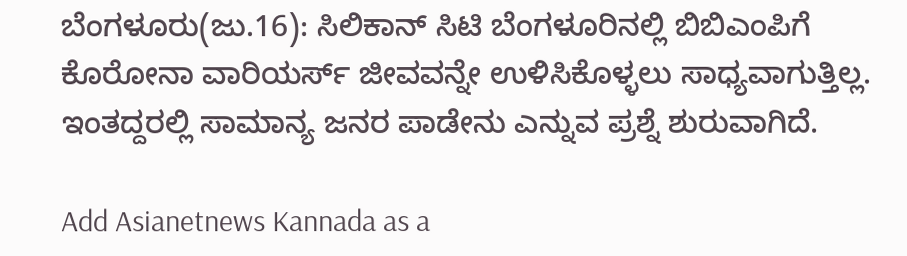ಬೆಂಗಳೂರು(ಜು.16): ಸಿಲಿಕಾನ್ ಸಿಟಿ ಬೆಂಗಳೂರಿನಲ್ಲಿ ಬಿಬಿಎಂಪಿಗೆ ಕೊರೋನಾ ವಾರಿಯರ್ಸ್ ಜೀವವನ್ನೇ ಉಳಿಸಿಕೊಳ್ಳಲು ಸಾಧ್ಯವಾಗುತ್ತಿಲ್ಲ. ಇಂತದ್ದರಲ್ಲಿ ಸಾಮಾನ್ಯ ಜನರ ಪಾಡೇನು ಎನ್ನುವ ಪ್ರಶ್ನೆ ಶುರುವಾಗಿದೆ.

Add Asianetnews Kannada as a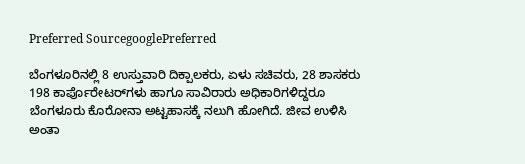Preferred SourcegooglePreferred

ಬೆಂಗಳೂರಿನಲ್ಲಿ 8 ಉಸ್ತುವಾರಿ ದಿಕ್ಪಾಲಕರು, ಏಳು ಸಚಿವರು, 28 ಶಾಸಕರು 198 ಕಾರ್ಪೊರೇಟರ್‌ಗಳು ಹಾಗೂ ಸಾವಿರಾರು ಅಧಿಕಾರಿಗಳಿದ್ದರೂ ಬೆಂಗಳೂರು ಕೊರೋನಾ ಅಟ್ಟಹಾಸಕ್ಕೆ ನಲುಗಿ ಹೋಗಿದೆ. ಜೀವ ಉಳಿಸಿ ಅಂತಾ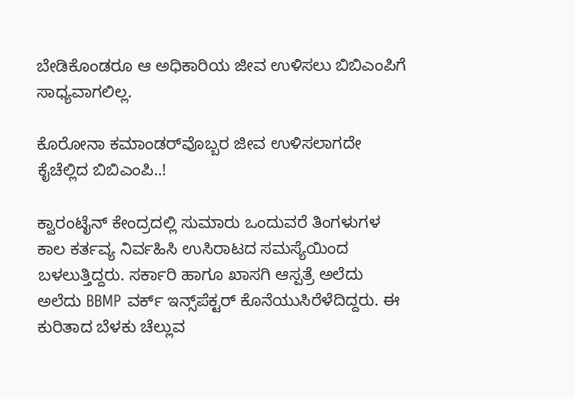ಬೇಡಿಕೊಂಡರೂ ಆ ಅಧಿಕಾರಿಯ ಜೀವ ಉಳಿಸಲು ಬಿಬಿಎಂಪಿಗೆ ಸಾಧ್ಯವಾಗಲಿಲ್ಲ.

ಕೊರೋನಾ ಕಮಾಂಡರ್‌ವೊಬ್ಬರ ಜೀವ ಉಳಿಸಲಾಗದೇ ಕೈಚೆಲ್ಲಿದ ಬಿಬಿಎಂಪಿ..!

ಕ್ವಾರಂಟೈನ್ ಕೇಂದ್ರದಲ್ಲಿ ಸುಮಾರು ಒಂದುವರೆ ತಿಂಗಳುಗಳ ಕಾಲ ಕರ್ತವ್ಯ ನಿರ್ವಹಿಸಿ ಉಸಿರಾಟದ ಸಮಸ್ಯೆಯಿಂದ ಬಳಲುತ್ತಿದ್ದರು. ಸರ್ಕಾರಿ ಹಾಗೂ ಖಾಸಗಿ ಆಸ್ಪತ್ರೆ ಅಲೆದು ಅಲೆದು BBMP ವರ್ಕ್ ಇನ್ಸ್‌ಪೆಕ್ಟರ್ ಕೊನೆಯುಸಿರೆಳೆದಿದ್ದರು. ಈ ಕುರಿತಾದ ಬೆಳಕು ಚೆಲ್ಲುವ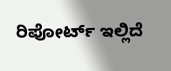ರಿಪೋರ್ಟ್ ಇಲ್ಲಿದೆ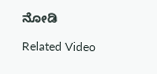ನೋಡಿ

Related Video